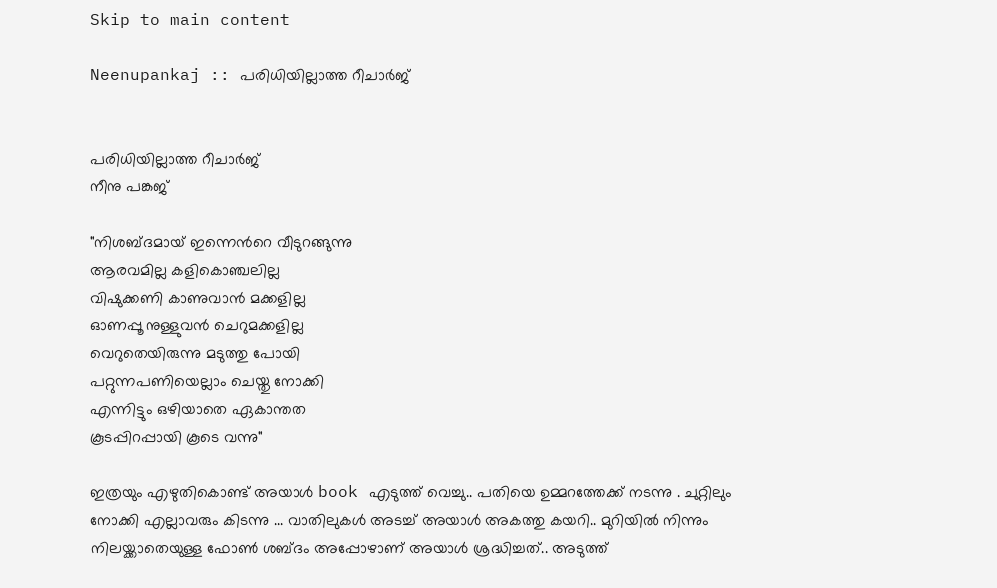Skip to main content

Neenupankaj :: പരിധിയില്ലാത്ത റീചാർജ്


പരിധിയില്ലാത്ത റീചാർജ്
നീനു പങ്കജ്

"നിശബ്ദമായ് ഇന്നെന്‍റെ വീടുറങ്ങുന്നു
ആരവമില്ല കളികൊഞ്ചലില്ല
വിഷുക്കണി കാണുവാൻ മക്കളില്ല
ഓണപ്പൂ നുള്ളുവൻ ചെറുമക്കളില്ല
വെറുതെയിരുന്നു മടുത്തു പോയി
പറ്റുന്നപണിയെല്ലാം ചെയ്തു നോക്കി
എന്നിട്ടും ഒഴിയാതെ ഏകാന്തത
കൂടപ്പിറപ്പായി കൂടെ വന്നു"

ഇത്രയും എഴുതികൊണ്ട് അയാൾ book എടുത്ത് വെച്ചു.. പതിയെ ഉമ്മറത്തേക്ക് നടന്നു . ചുറ്റിലും നോക്കി എല്ലാവരും കിടന്നു ... വാതിലുകൾ അടച്ച് അയാൾ അകത്തു കയറി.. മുറിയിൽ നിന്നും നിലയ്ക്കാതെയുള്ള ഫോൺ ശബ്‌ദം അപ്പോഴാണ് അയാൾ ശ്രദ്ധിച്ചത്.. അടുത്ത്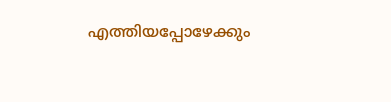എത്തിയപ്പോഴേക്കും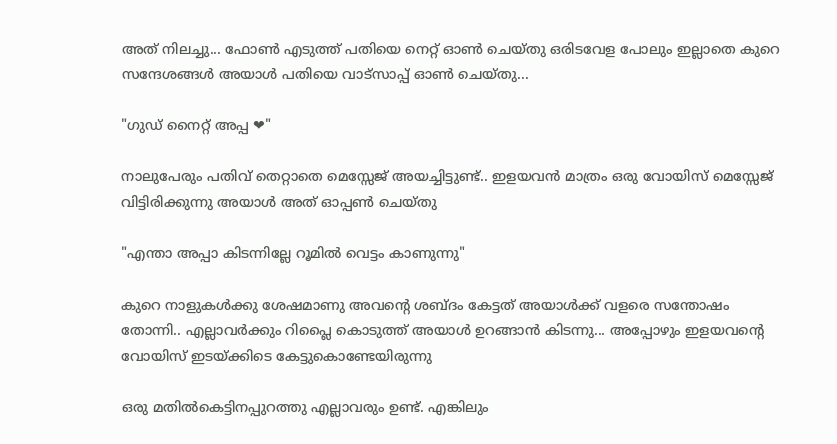അത് നിലച്ചു... ഫോൺ എടുത്ത് പതിയെ നെറ്റ് ഓൺ ചെയ്തു ഒരിടവേള പോലും ഇല്ലാതെ കുറെ സന്ദേശങ്ങൾ അയാൾ പതിയെ വാട്സാപ്പ് ഓൺ ചെയ്തു...

"ഗുഡ് നൈറ്റ്‌ അപ്പ ❤"

നാലുപേരും പതിവ് തെറ്റാതെ മെസ്സേജ് അയച്ചിട്ടുണ്ട്.. ഇളയവൻ മാത്രം ഒരു വോയിസ്‌ മെസ്സേജ് വിട്ടിരിക്കുന്നു അയാൾ അത് ഓപ്പൺ ചെയ്തു

"എന്താ അപ്പാ കിടന്നില്ലേ റൂമിൽ വെട്ടം കാണുന്നു"

കുറെ നാളുകൾക്കു ശേഷമാണു അവന്‍റെ ശബ്‌ദം കേട്ടത് അയാൾക്ക് വളരെ സന്തോഷം തോന്നി.. എല്ലാവർക്കും റിപ്ലൈ കൊടുത്ത് അയാൾ ഉറങ്ങാൻ കിടന്നു... അപ്പോഴും ഇളയവന്‍റെ വോയിസ്‌ ഇടയ്ക്കിടെ കേട്ടുകൊണ്ടേയിരുന്നു

ഒരു മതിൽകെട്ടിനപ്പുറത്തു എല്ലാവരും ഉണ്ട്. എങ്കിലും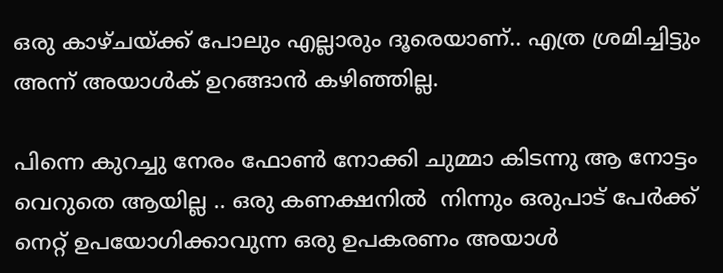ഒരു കാഴ്ചയ്ക്ക് പോലും എല്ലാരും ദൂരെയാണ്.. എത്ര ശ്രമിച്ചിട്ടും അന്ന് അയാൾക് ഉറങ്ങാൻ കഴിഞ്ഞില്ല.

പിന്നെ കുറച്ചു നേരം ഫോൺ നോക്കി ചുമ്മാ കിടന്നു ആ നോട്ടം വെറുതെ ആയില്ല .. ഒരു കണക്ഷനിൽ  നിന്നും ഒരുപാട് പേർക്ക് നെറ്റ് ഉപയോഗിക്കാവുന്ന ഒരു ഉപകരണം അയാൾ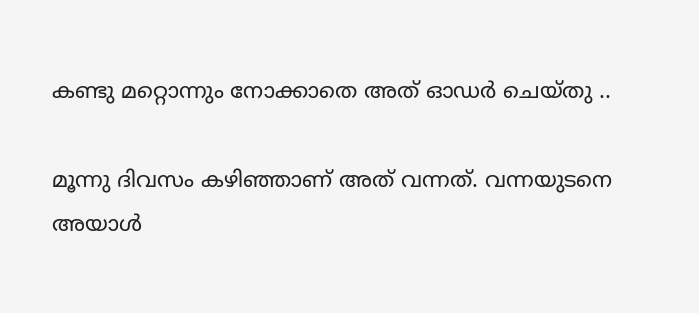കണ്ടു മറ്റൊന്നും നോക്കാതെ അത് ഓഡർ ചെയ്തു ..

മൂന്നു ദിവസം കഴിഞ്ഞാണ് അത് വന്നത്. വന്നയുടനെ അയാൾ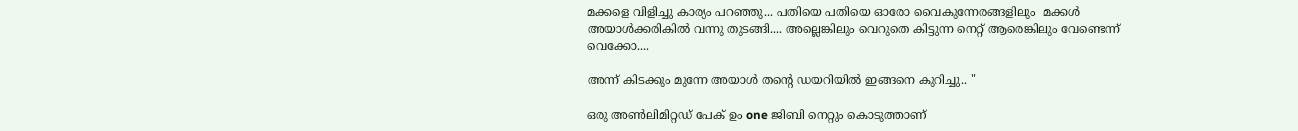മക്കളെ വിളിച്ചു കാര്യം പറഞ്ഞു... പതിയെ പതിയെ ഓരോ വൈകുന്നേരങ്ങളിലും  മക്കൾ അയാൾക്കരികിൽ വന്നു തുടങ്ങി.... അല്ലെങ്കിലും വെറുതെ കിട്ടുന്ന നെറ്റ് ആരെങ്കിലും വേണ്ടെന്ന് വെക്കോ....

അന്ന് കിടക്കും മുന്നേ അയാൾ തന്‍റെ ഡയറിയിൽ ഇങ്ങനെ കുറിച്ചു.. "

ഒരു അൺലിമിറ്റഡ് പേക് ഉം one ജിബി നെറ്റും കൊടുത്താണ്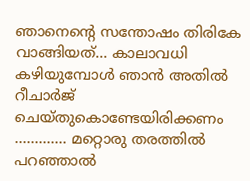ഞാനെന്‍റെ സന്തോഷം തിരികേ വാങ്ങിയത്... കാലാവധി കഴിയുമ്പോൾ ഞാൻ അതിൽ റീചാർജ് ചെയ്തുകൊണ്ടേയിരിക്കണം  ............. മറ്റൊരു തരത്തിൽ പറഞ്ഞാൽ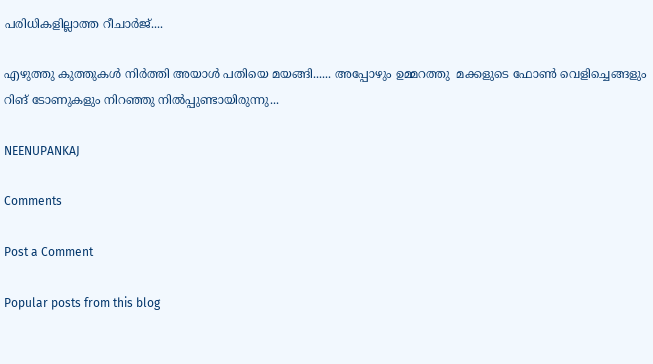പരിധികളില്ലാത്ത റീചാർജ്....

എഴുത്തു കുത്തുകൾ നിർത്തി അയാൾ പതിയെ മയങ്ങി...... അപ്പോഴും ഉമ്മറത്തു  മക്കളുടെ ഫോൺ വെളിച്ചെങ്ങളും റിങ് ടോണുകളും നിറഞ്ഞു നിൽപ്പുണ്ടായിരുന്നു...

NEENUPANKAJ

Comments

Post a Comment

Popular posts from this blog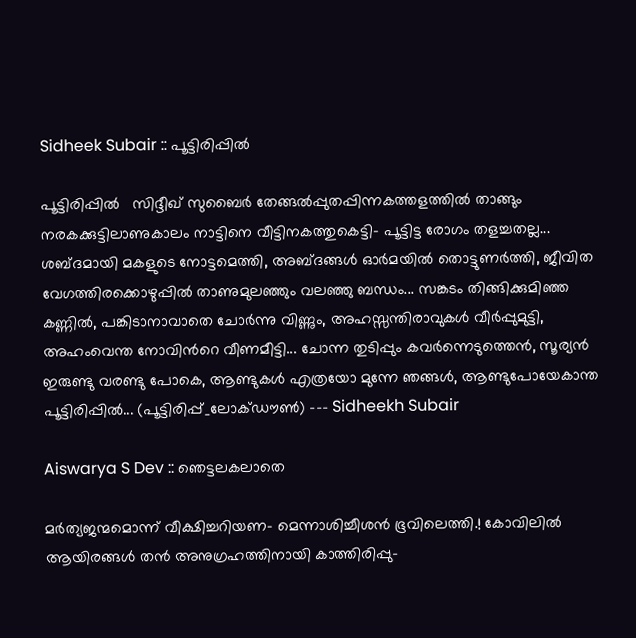Sidheek Subair :: പൂട്ടിരിപ്പിൽ

പൂട്ടിരിപ്പിൽ   സിദ്ദീഖ് സുബൈർ തേങ്ങൽപ്പുതപ്പിന്നകത്തളത്തിൽ താങ്ങും നരകക്കുട്ടിലാണുകാലം നാട്ടിനെ വീട്ടിനകത്തുകെട്ടി- പൂട്ടിട്ട രോഗം തളച്ചതല്ല... ശബ്ദമായി മകളുടെ നോട്ടമെത്തി, അബ്‌ദങ്ങൾ ഓർമയിൽ തൊട്ടുണർത്തി, ജീവിത വേഗത്തിരക്കൊഴുപ്പിൽ താണുമുലഞ്ഞും വലഞ്ഞു ബന്ധം... സങ്കടം തിങ്ങിക്കുമിഞ്ഞ കണ്ണിൽ, പങ്കിടാനാവാതെ ചോർന്നു വിണ്ണും, അഹസ്സന്തിരാവുകൾ വീർപ്പുമുട്ടി, അഹംവെന്ത നോവിന്‍റെ വീണമീട്ടി... ചോന്ന തുടിപ്പും കവർന്നെടുത്തെൻ, സൂര്യൻ ഇരുണ്ടു വരണ്ടു പോകെ, ആണ്ടുകൾ എത്രയോ മുന്നേ ഞങ്ങൾ, ആണ്ടുപോയേകാന്ത പൂട്ടിരിപ്പിൽ... (പൂട്ടിരിപ്പ്_ലോക്ഡൗൺ) --- Sidheekh Subair

Aiswarya S Dev :: ഞെട്ടലകലാതെ

മർത്യജന്മമൊന്ന് വീക്ഷിച്ചറിയണ- മെന്നാശിച്ചീശൻ ഭൂവിലെത്തി.! കോവിലിൽ ആയിരങ്ങൾ തൻ അനുഗ്രഹത്തിനായി കാത്തിരിപ്പു-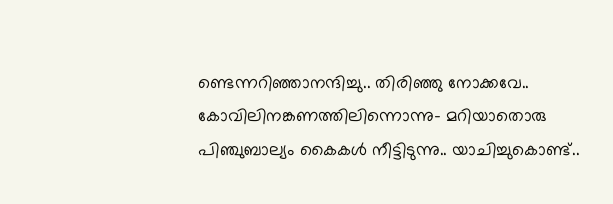ണ്ടെന്നറിഞ്ഞാനന്ദിച്ചു.. തിരിഞ്ഞു നോക്കവേ.. കോവിലിനങ്കണത്തിലിന്നൊന്നു- മറിയാതൊരു പിഞ്ചുബാല്യം കൈകൾ നീട്ടിടുന്നു.. യാചിച്ചുകൊണ്ട്..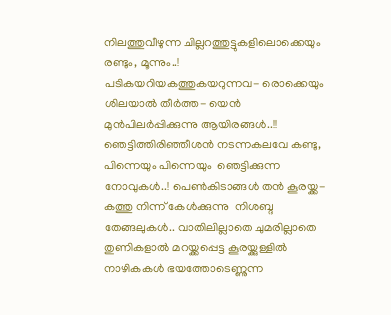നിലത്തുവീഴുന്ന ചില്ലറത്തുട്ടുകളിലൊക്കെയും രണ്ടും, മൂന്നും..! പടികയറിയകത്തുകയറുന്നവ- രൊക്കെയും ശിലയാൽ തീർത്ത- യെൻ മുന്‍പിലർപ്പിക്കുന്നു ആയിരങ്ങൾ..!! ഞെട്ടിത്തിരിഞ്ഞീശൻ നടന്നകലവേ കണ്ടു, പിന്നെയും പിന്നെയും  ഞെട്ടിക്കുന്ന നോവുകൾ..! പെണ്‍കിടാങ്ങള്‍ തൻ കൂരയ്ക്ക- കത്തു നിന്ന്‌ കേൾക്കുന്നു  നിശബ്ദ തേങ്ങലുകൾ.. വാതിലില്ലാതെ ചുമരില്ലാതെ തുണികളാൽ മറയ്ക്കപ്പെട്ട കൂരയ്ക്കുള്ളിൽ നാഴികകൾ ഭയത്തോടെണ്ണുന്ന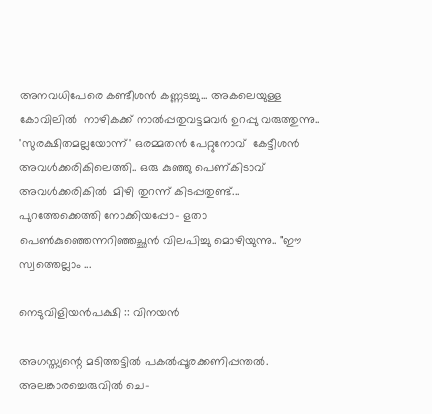അനവധിപേരെ കണ്ടീശൻ കണ്ണടച്ചു... അകലെയുള്ള കോവിലിൽ  നാഴികക്ക് നാൽപ്പതുവട്ടമവർ ഉറപ്പു വരുത്തുന്നു..  'സുരക്ഷിതമല്ലയോന്ന്' ഒരമ്മതൻ പേറ്റുനോവ്  കേട്ടീശൻ അവൾക്കരികിലെത്തി.. ഒരു കുഞ്ഞു പെണ്കിടാവ്  അവൾക്കരികിൽ  മിഴി തുറന്ന് കിടപ്പതുണ്ട്... പുറത്തേക്കെത്തി നോക്കിയപ്പോ- ളതാ പെണ്‍കുഞ്ഞെന്നറിഞ്ഞച്ഛൻ വിലപിച്ചു മൊഴിയുന്നു.. "ഈ സ്വത്തെല്ലാം ...

നെടുവിളിയൻപക്ഷി :: വിനയൻ

അഗസ്ത്യന്റെ മടിത്തട്ടിൽ പകൽപ്പൂരക്കണിപ്പന്തൽ. അലങ്കാരച്ചെരുവിൽ ചെ-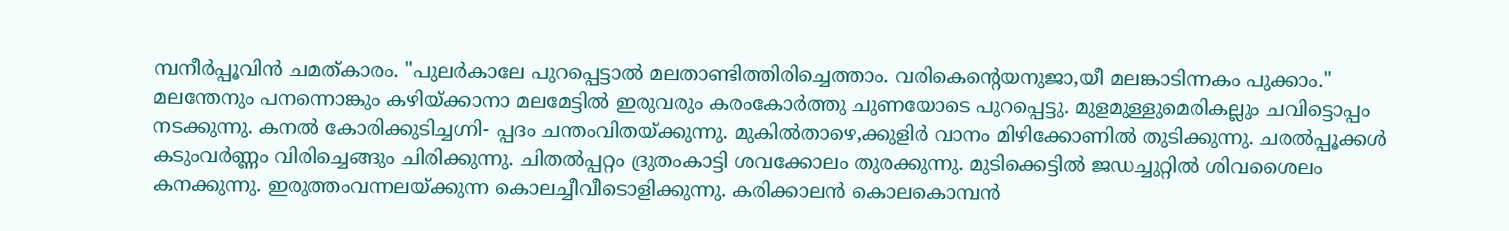മ്പനീർപ്പൂവിൻ ചമത്കാരം. "പുലർകാലേ പുറപ്പെട്ടാൽ മലതാണ്ടിത്തിരിച്ചെത്താം. വരികെന്റെയനുജാ,യീ മലങ്കാടിന്നകം പുക്കാം." മലന്തേനും പനന്നൊങ്കും കഴിയ്ക്കാനാ മലമേട്ടിൽ ഇരുവരും കരംകോർത്തു ചുണയോടെ പുറപ്പെട്ടു. മുളമുള്ളുമെരികല്ലും ചവിട്ടൊപ്പം നടക്കുന്നു. കനൽ കോരിക്കുടിച്ചഗ്നി- പ്പദം ചന്തംവിതയ്ക്കുന്നു. മുകിൽതാഴെ,ക്കുളിർ വാനം മിഴിക്കോണിൽ തുടിക്കുന്നു. ചരൽപ്പൂക്കൾ കടുംവർണ്ണം വിരിച്ചെങ്ങും ചിരിക്കുന്നു. ചിതൽപ്പറ്റം ദ്രുതംകാട്ടി ശവക്കോലം തുരക്കുന്നു. മുടിക്കെട്ടിൽ ജഡച്ചുറ്റിൽ ശിവശൈലം കനക്കുന്നു. ഇരുത്തംവന്നലയ്ക്കുന്ന കൊലച്ചീവീടൊളിക്കുന്നു. കരിക്കാലൻ കൊലകൊമ്പൻ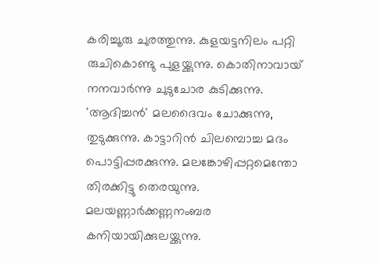കരിച്ചൂരു ചുരത്തുന്നു. കുളയട്ടനിലം പറ്റി രുചികൊണ്ടു പുളയ്ക്കുന്നു. കൊതിനാവായ് നനവാർന്നു ചുടുചോര കുടിക്കുന്നു. 'ആദിച്ചൻ' മലദൈവം ചോക്കുന്നു, തുടുക്കുന്നു. കാട്ടാറിൻ ചിലമ്പൊച്ച മദം പൊട്ടിപ്പരക്കുന്നു. മലങ്കോഴിപ്പറ്റമെന്തോ തിരക്കിട്ടു തെരയുന്നു. മലയണ്ണാർക്കണ്ണനംബര കനിയായിക്കുലയ്ക്കുന്നു.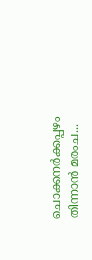ചൊക്കനർക്കപ്പഴം തിന്നാൻ മരംച...